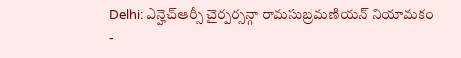Delhi: ఎన్హెచ్ఆర్సీ చైర్పర్సన్గా రామసుబ్రమణియన్ నియామకం
-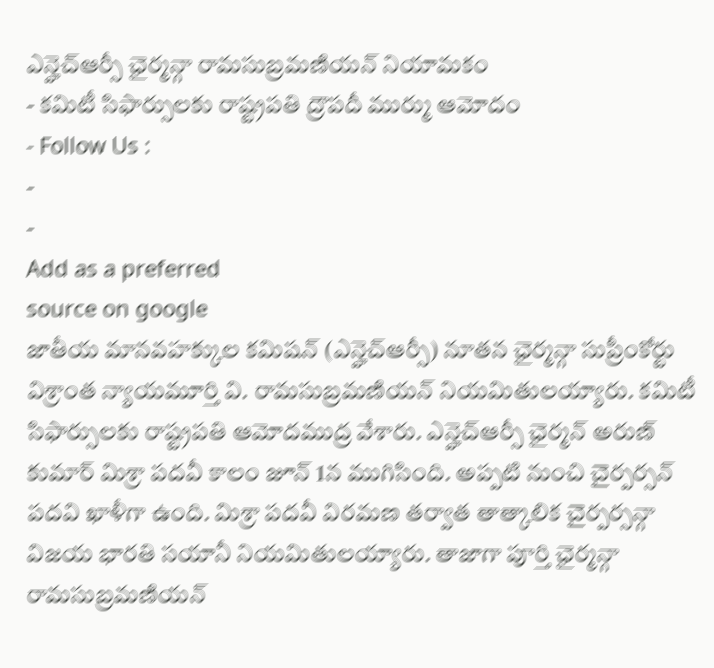ఎన్హెచ్ఆర్సీ ఛైర్మన్గా రామసుబ్రమణియన్ నియామకం
- కమిటీ సిఫార్సులకు రాష్ట్రపతి ద్రౌపదీ ముర్ము ఆమోదం
- Follow Us :
-
-
Add as a preferred
source on google
జాతీయ మానవహక్కుల కమిషన్ (ఎన్హెచ్ఆర్సీ) నూతన ఛైర్మన్గా సుప్రీంకోర్టు విశ్రాంత న్యాయమూర్తి వి. రామసుబ్రమణియన్ నియమితులయ్యారు. కమిటీ సిఫార్సులకు రాష్ట్రపతి ఆమోదముద్ర వేశారు. ఎన్హెచ్ఆర్సీ ఛైర్మన్ అరుణ్ కుమార్ మిశ్రా పదవీ కాలం జూన్ 1న ముగిసింది. అప్పటి నుంచి చైర్పర్సన్ పదవి ఖాళీగా ఉంది. మిశ్రా పదవీ విరమణ తర్వాత తాత్కాలిక చైర్పర్సన్గా విజయ భారతి సయానీ నియమితులయ్యారు. తాజాగా పూర్తి ఛైర్మన్గా రామసుబ్రమణియన్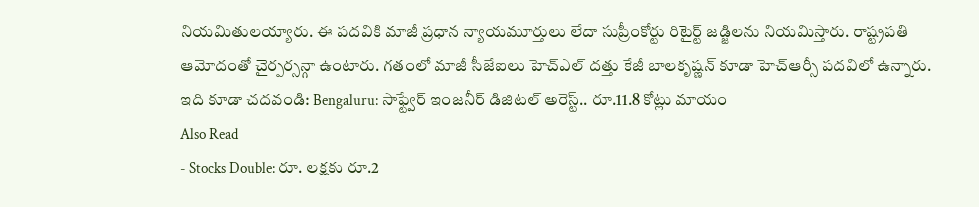నియమితులయ్యారు. ఈ పదవికి మాజీ ప్రధాన న్యాయమూర్తులు లేదా సుప్రీంకోర్టు రిటైర్ట్ జడ్జిలను నియమిస్తారు. రాష్ట్రపతి ఆమోదంతో చైర్పర్సన్గా ఉంటారు. గతంలో మాజీ సీజేఐలు హెచ్ఎల్ దత్తు కేజీ బాలకృష్ణన్ కూడా హెచ్ఆర్సీ పదవిలో ఉన్నారు.
ఇది కూడా చదవండి: Bengaluru: సాఫ్ట్వేర్ ఇంజనీర్ డిజిటల్ అరెస్ట్.. రూ.11.8 కోట్లు మాయం
Also Read
- Stocks Double: రూ. లక్షకు రూ.2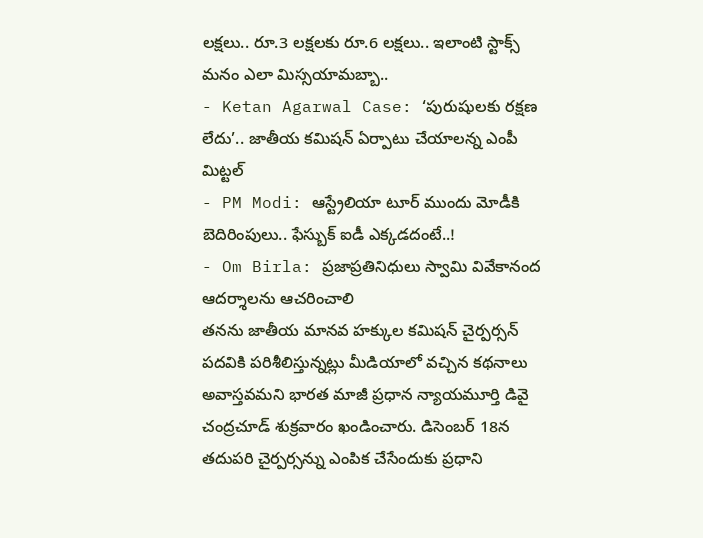లక్షలు.. రూ.3 లక్షలకు రూ.6 లక్షలు.. ఇలాంటి స్టాక్స్ మనం ఎలా మిస్సయామబ్బా..
- Ketan Agarwal Case: ‘పురుషులకు రక్షణ లేదు’.. జాతీయ కమిషన్ ఏర్పాటు చేయాలన్న ఎంపీ మిట్టల్
- PM Modi: ఆస్ట్రేలియా టూర్ ముందు మోడీకి బెదిరింపులు.. ఫేస్బుక్ ఐడీ ఎక్కడదంటే..!
- Om Birla: ప్రజాప్రతినిధులు స్వామి వివేకానంద ఆదర్శాలను ఆచరించాలి
తనను జాతీయ మానవ హక్కుల కమిషన్ చైర్పర్సన్ పదవికి పరిశీలిస్తున్నట్లు మీడియాలో వచ్చిన కథనాలు అవాస్తవమని భారత మాజీ ప్రధాన న్యాయమూర్తి డివై చంద్రచూడ్ శుక్రవారం ఖండించారు. డిసెంబర్ 18న తదుపరి చైర్పర్సన్ను ఎంపిక చేసేందుకు ప్రధాని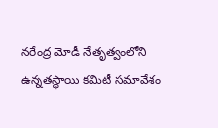నరేంద్ర మోడీ నేతృత్వంలోని ఉన్నతస్థాయి కమిటీ సమావేశం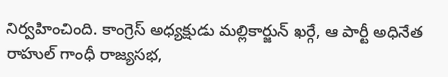నిర్వహించింది. కాంగ్రెస్ అధ్యక్షుడు మల్లికార్జున్ ఖర్గే, ఆ పార్టీ అధినేత రాహుల్ గాంధీ రాజ్యసభ,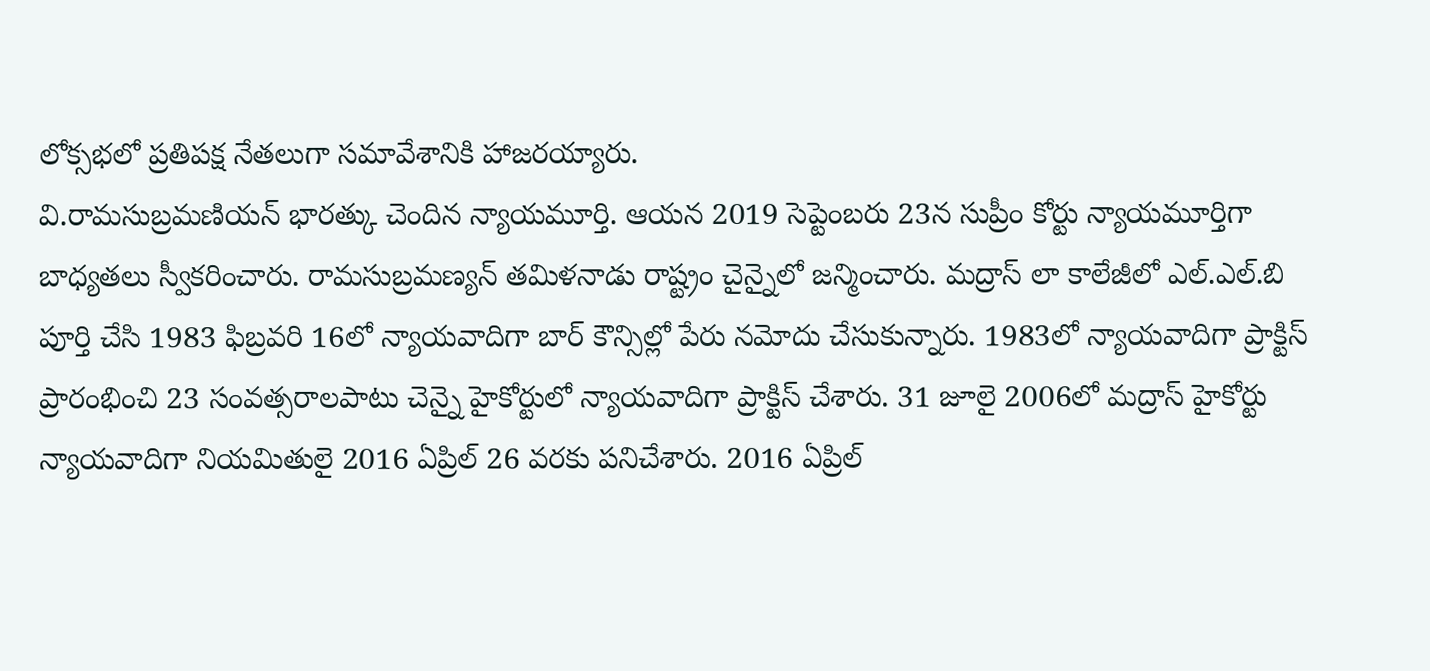లోక్సభలో ప్రతిపక్ష నేతలుగా సమావేశానికి హాజరయ్యారు.
వి.రామసుబ్రమణియన్ భారత్కు చెందిన న్యాయమూర్తి. ఆయన 2019 సెప్టెంబరు 23న సుప్రీం కోర్టు న్యాయమూర్తిగా బాధ్యతలు స్వీకరించారు. రామసుబ్రమణ్యన్ తమిళనాడు రాష్ట్రం చైన్నైలో జన్మించారు. మద్రాస్ లా కాలేజీలో ఎల్.ఎల్.బి పూర్తి చేసి 1983 ఫిబ్రవరి 16లో న్యాయవాదిగా బార్ కౌన్సిల్లో పేరు నమోదు చేసుకున్నారు. 1983లో న్యాయవాదిగా ప్రాక్టిస్ ప్రారంభించి 23 సంవత్సరాలపాటు చెన్నై హైకోర్టులో న్యాయవాదిగా ప్రాక్టిస్ చేశారు. 31 జూలై 2006లో మద్రాస్ హైకోర్టు న్యాయవాదిగా నియమితులై 2016 ఏప్రిల్ 26 వరకు పనిచేశారు. 2016 ఏప్రిల్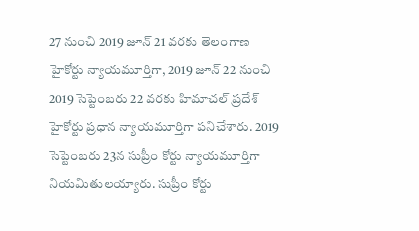27 నుంచి 2019 జూన్ 21 వరకు తెలంగాణ హైకోర్టు న్యాయమూర్తిగా, 2019 జూన్ 22 నుంచి 2019 సెప్టెంబరు 22 వరకు హిమాచల్ ప్రదేశ్ హైకోర్టు ప్రధాన న్యాయమూర్తిగా పనిచేశారు. 2019 సెప్టెంబరు 23న సుప్రీం కోర్టు న్యాయమూర్తిగా నియమితులయ్యారు. సుప్రీం కోర్టు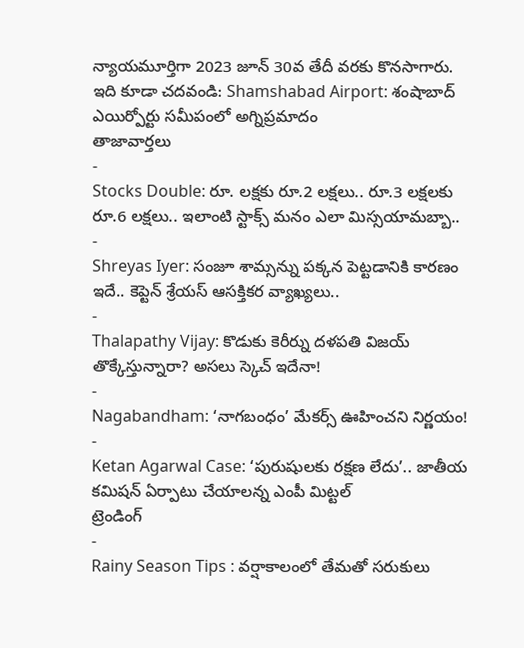న్యాయమూర్తిగా 2023 జూన్ 30వ తేదీ వరకు కొనసాగారు.
ఇది కూడా చదవండి: Shamshabad Airport: శంషాబాద్ ఎయిర్పోర్టు సమీపంలో అగ్నిప్రమాదం
తాజావార్తలు
-
Stocks Double: రూ. లక్షకు రూ.2 లక్షలు.. రూ.3 లక్షలకు రూ.6 లక్షలు.. ఇలాంటి స్టాక్స్ మనం ఎలా మిస్సయామబ్బా..
-
Shreyas Iyer: సంజూ శామ్సన్ను పక్కన పెట్టడానికి కారణం ఇదే.. కెప్టెన్ శ్రేయస్ ఆసక్తికర వ్యాఖ్యలు..
-
Thalapathy Vijay: కొడుకు కెరీర్ను దళపతి విజయ్ తొక్కేస్తున్నారా? అసలు స్కెచ్ ఇదేనా!
-
Nagabandham: ‘నాగబంధం’ మేకర్స్ ఊహించని నిర్ణయం!
-
Ketan Agarwal Case: ‘పురుషులకు రక్షణ లేదు’.. జాతీయ కమిషన్ ఏర్పాటు చేయాలన్న ఎంపీ మిట్టల్
ట్రెండింగ్
-
Rainy Season Tips : వర్షాకాలంలో తేమతో సరుకులు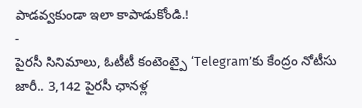పాడవ్వకుండా ఇలా కాపాడుకోండి.!
-
పైరసీ సినిమాలు, ఓటీటీ కంటెంట్పై ‘Telegram’కు కేంద్రం నోటీసు జారీ.. 3,142 పైరసీ ఛానళ్ల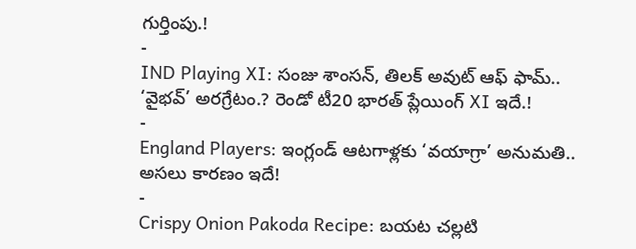గుర్తింపు.!
-
IND Playing XI: సంజు శాంసన్, తిలక్ అవుట్ ఆఫ్ ఫామ్.. ‘వైభవ్’ అరగ్రేటం.? రెండో టీ20 భారత్ ప్లేయింగ్ XI ఇదే.!
-
England Players: ఇంగ్లండ్ ఆటగాళ్లకు ‘వయాగ్రా’ అనుమతి.. అసలు కారణం ఇదే!
-
Crispy Onion Pakoda Recipe: బయట చల్లటి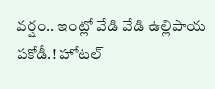వర్షం.. ఇంట్లో వేడి వేడి ఉల్లిపాయ పకోడీ.! హోటల్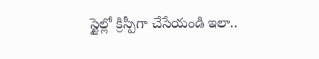స్టైల్లో క్రిస్పీగా చేసేయండి ఇలా..